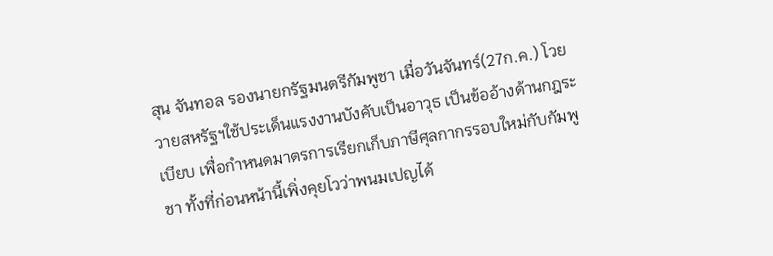สุน จันทอล รองนายกรัฐมนตรีกัมพูชา เมื่อวันจันทร์(27ก.ค.) โวยวายสหรัฐฯใช้ประเด็นแรงงานบังคับเป็นอาวุธ เป็นข้ออ้างด้านกฎระเบียบ เพื่อกำหนดมาตรการเรียกเก็บภาษีศุลกากรรอบใหม่กับกัมพูชา ทั้งที่ก่อนหน้านี้เพิ่งคุยโวว่าพนมเปญได้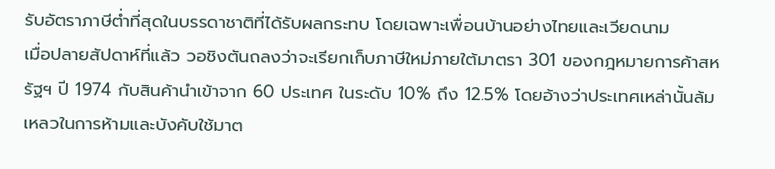รับอัตราภาษีต่ำที่สุดในบรรดาชาติที่ได้รับผลกระทบ โดยเฉพาะเพื่อนบ้านอย่างไทยและเวียดนาม
เมื่อปลายสัปดาห์ที่แล้ว วอชิงตันถลงว่าจะเรียกเก็บภาษีใหม่ภายใต้มาตรา 301 ของกฎหมายการค้าสหรัฐฯ ปี 1974 กับสินค้านำเข้าจาก 60 ประเทศ ในระดับ 10% ถึง 12.5% โดยอ้างว่าประเทศเหล่านั้นล้มเหลวในการห้ามและบังคับใช้มาต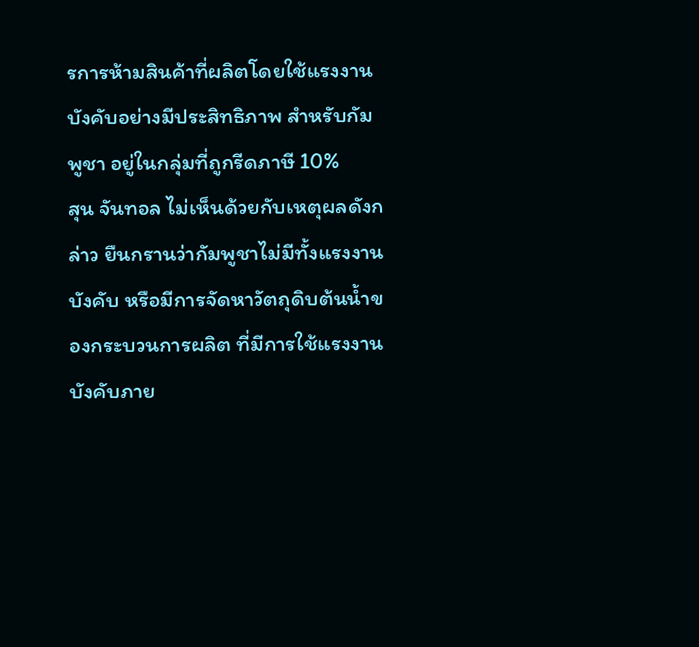รการห้ามสินค้าที่ผลิตโดยใช้แรงงานบังคับอย่างมีประสิทธิภาพ สำหรับกัมพูชา อยู่ในกลุ่มที่ถูกรีดภาษี 10%
สุน จันทอล ไม่เห็นด้วยกับเหตุผลดังกล่าว ยืนกรานว่ากัมพูชาไม่มีทั้งแรงงานบังคับ หรือมีการจัดหาวัตถุดิบต้นน้ำของกระบวนการผลิต ที่มีการใช้แรงงานบังคับภาย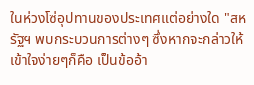ในห่วงโซ่อุปทานของประเทศแต่อย่างใด "สหรัฐฯ พบกระบวนการต่างๆ ซึ่งหากจะกล่าวให้เข้าใจง่ายๆก็คือ เป็นข้ออ้า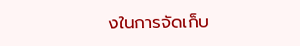งในการจัดเก็บ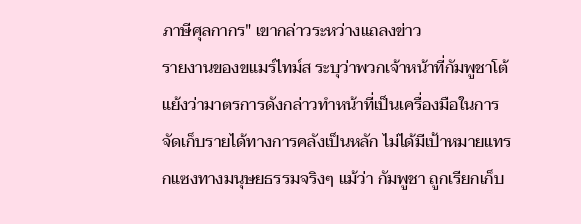ภาษีศุลกากร" เขากล่าวระหว่างแถลงข่าว
รายงานของขแมร์ไทม์ส ระบุว่าพวกเจ้าหน้าที่กัมพูชาโต้แย้งว่ามาตรการดังกล่าวทำหน้าที่เป็นเครื่องมือในการจัดเก็บรายได้ทางการคลังเป็นหลัก ไม่ได้มีเป้าหมายแทรกแซงทางมนุษยธรรมจริงๆ แม้ว่า กัมพูชา ถูกเรียกเก็บ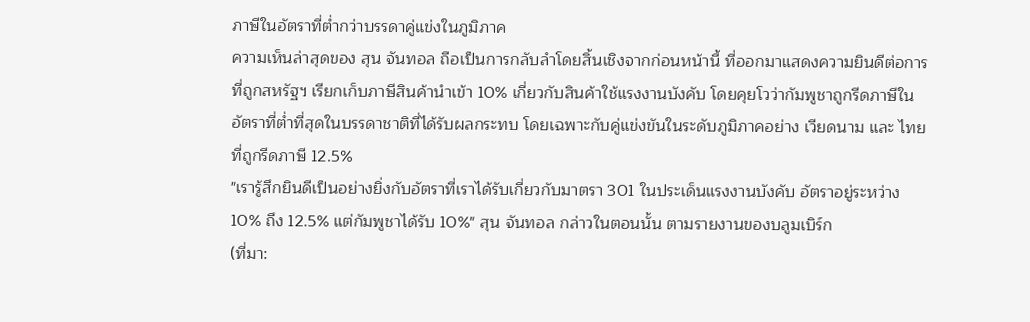ภาษีในอัตราที่ต่ำกว่าบรรดาคู่แข่งในภูมิภาค
ความเห็นล่าสุดของ สุน จันทอล ถือเป็นการกลับลำโดยสิ้นเชิงจากก่อนหน้านี้ ที่ออกมาแสดงความยินดีต่อการที่ถูกสหรัฐฯ เรียกเก็บภาษีสินค้านำเข้า 10% เกี่ยวกับสินค้าใช้แรงงานบังคับ โดยคุยโวว่ากัมพูชาถูกรีดภาษีในอัตราที่ต่ำที่สุดในบรรดาชาติที่ได้รับผลกระทบ โดยเฉพาะกับคู่แข่งขันในระดับภูมิภาคอย่าง เวียดนาม และ ไทย ที่ถูกรีดภาษี 12.5%
"เรารู้สึกยินดีเป็นอย่างยิ่งกับอัตราที่เราได้รับเกี่ยวกับมาตรา 301 ในประเด็นแรงงานบังคับ อัตราอยู่ระหว่าง 10% ถึง 12.5% แต่กัมพูชาได้รับ 10%" สุน จันทอล กล่าวในตอนนั้น ตามรายงานของบลูมเบิร์ก
(ที่มา: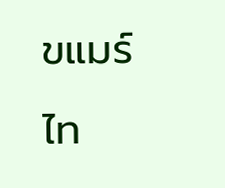ขแมร์ไท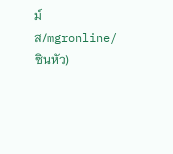ม์ส/mgronline/ซินหัว)